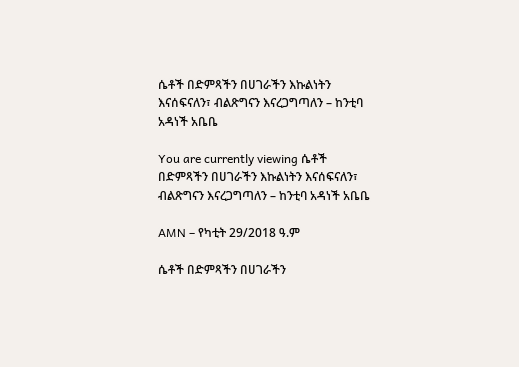ሴቶች በድምጻችን በሀገራችን እኩልነትን እናሰፍናለን፣ ብልጽግናን እናረጋግጣለን – ከንቲባ አዳነች አቤቤ

You are currently viewing ሴቶች በድምጻችን በሀገራችን እኩልነትን እናሰፍናለን፣ ብልጽግናን እናረጋግጣለን – ከንቲባ አዳነች አቤቤ

AMN – የካቲት 29/2018 ዓ.ም

ሴቶች በድምጻችን በሀገራችን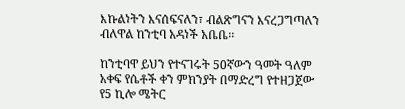እኩልነትን እናሰፍናለን፣ ብልጽግናን እናረጋግጣለን ብለዋል ከንቲባ አዳነች አቤቤ፡፡

ከንቲባዋ ይህን የተናገሩት 50ኛውን ዓመት ዓለም አቀፍ የሴቶች ቀን ምክንያት በማድረግ የተዘጋጀው የ5 ኪሎ ሜትር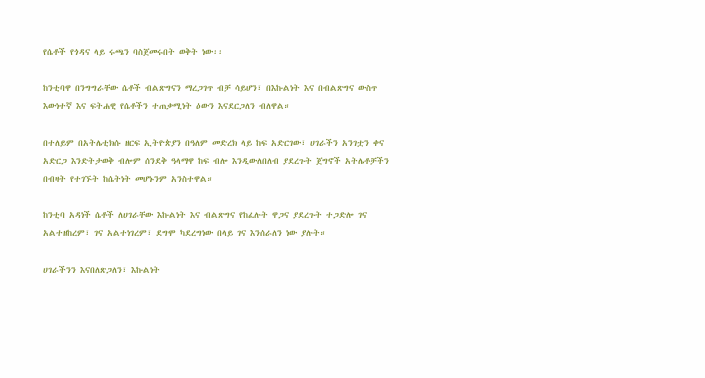የሴቶች የጎዳና ላይ ሩጫን ባስጀመሩበት ወቅት ነው፡፡

ከንቲባዋ በንግግራቸው ሴቶች ብልጽግናን ማረጋገጥ ብቻ ሳይሆን፣ በእኩልነት እና በብልጽግና ውስጥ እውነተኛ እና ፍትሐዊ የሴቶችን ተጠቃሚነት ዕውን እናደርጋለን ብለዋል።

በተለይም በአትሌቲክሱ ዘርፍ ኢትዮጵያን በዓለም መድረክ ላይ ከፍ አድርገው፣ ሀገራችን አንገቷን ቀና አድርጋ እንድትታወቅ ብሎም ሰንደቅ ዓላማዋ ከፍ ብሎ እንዲውለበለብ ያደረጉት ጀግኖች አትሌቶቻችን በብዛት የተገኙት ከሴትነት መሆኑንም አንስተዋል።

ከንቲባ አዳነች ሴቶች ለሀገራቸው እኩልነት እና ብልጽግና የከፈሉት ዋጋና ያደረጉት ተጋድሎ ገና አልተዘከረም፣ ገና አልተነገረም፣ ደግሞ ካደረግነው በላይ ገና እንሰራለን ነው ያሉት።

ሀገራችንን እናበለጽጋለን፣ እኩልነት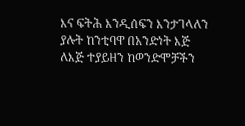እና ፍትሕ እንዲሰፍን እንታገላለን ያሉት ከንቲባዋ በአንድነት እጅ ለእጅ ተያይዘን ከወንድሞቻችን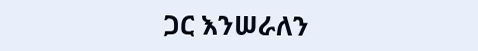ጋር እንሠራለን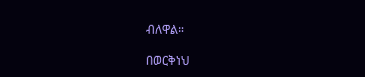ብለዋል።

በወርቅነህ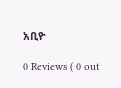አቢዮ

0 Reviews ( 0 out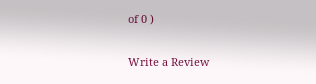of 0 )

Write a Review